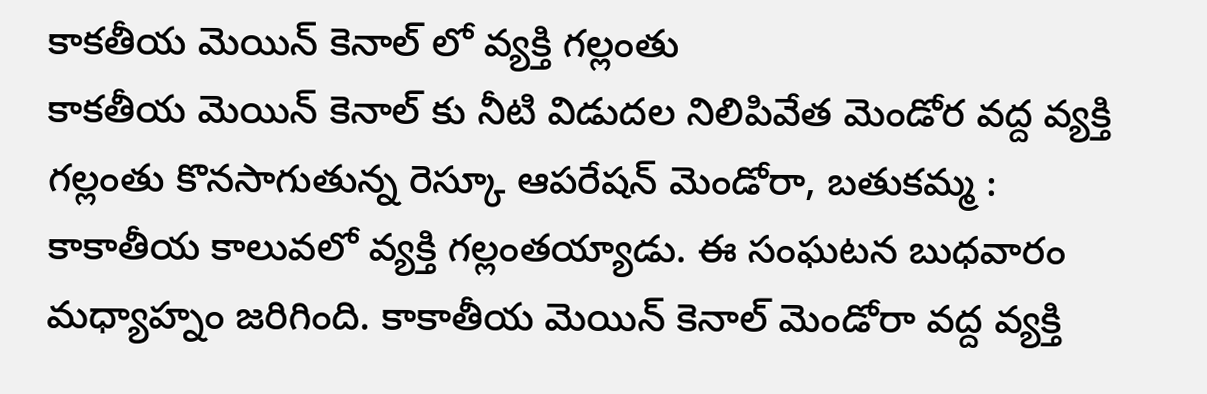కాకతీయ మెయిన్ కెనాల్ లో వ్యక్తి గల్లంతు
కాకతీయ మెయిన్ కెనాల్ కు నీటి విడుదల నిలిపివేత మెండోర వద్ద వ్యక్తి గల్లంతు కొనసాగుతున్న రెస్కూ ఆపరేషన్ మెండోరా, బతుకమ్మ : కాకాతీయ కాలువలో వ్యక్తి గల్లంతయ్యాడు. ఈ సంఘటన బుధవారం మధ్యాహ్నం జరిగింది. కాకాతీయ మెయిన్ కెనాల్ మెండోరా వద్ద వ్యక్తి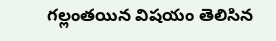గల్లంతయిన విషయం తెలిసిన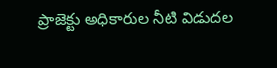ప్రాజెక్టు అధికారుల నీటి విడుదల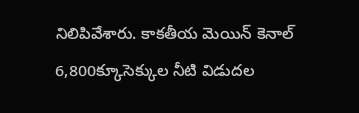నిలిపివేశారు. కాకతీయ మెయిన్ కెనాల్ 6,800క్కూసెక్కుల నీటి విడుదల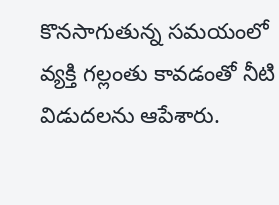కొనసాగుతున్న సమయంలో వ్యక్తి గల్లంతు కావడంతో నీటి విడుదలను ఆపేశారు.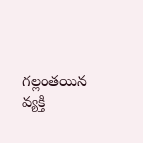గల్లంతయిన వ్యక్తి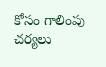కోసం గాలింపు చర్యలు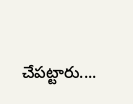చేపట్టారు....